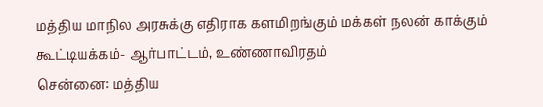மத்திய மாநில அரசுக்கு எதிராக களமிறங்கும் மக்கள் நலன் காக்கும் கூட்டியக்கம்- ஆர்பாட்டம், உண்ணாவிரதம்
சென்னை: மத்திய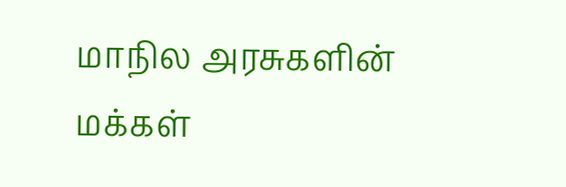மாநில அரசுகளின் மக்கள்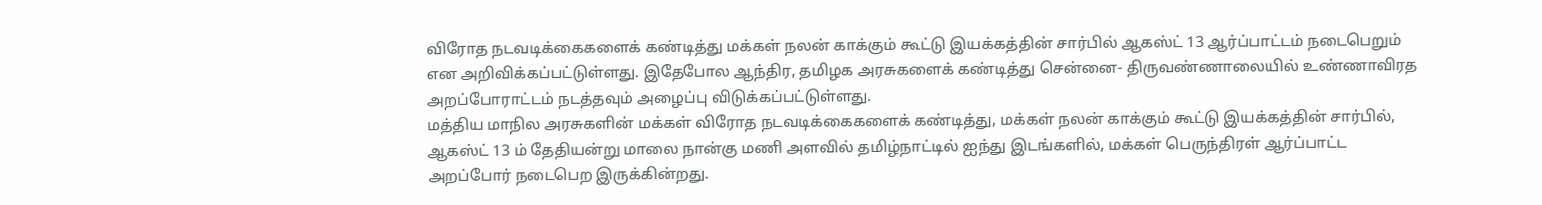விரோத நடவடிக்கைகளைக் கண்டித்து மக்கள் நலன் காக்கும் கூட்டு இயக்கத்தின் சார்பில் ஆகஸ்ட் 13 ஆர்ப்பாட்டம் நடைபெறும் என அறிவிக்கப்பட்டுள்ளது. இதேபோல ஆந்திர, தமிழக அரசுகளைக் கண்டித்து சென்னை- திருவண்ணாலையில் உண்ணாவிரத அறப்போராட்டம் நடத்தவும் அழைப்பு விடுக்கப்பட்டுள்ளது.
மத்திய மாநில அரசுகளின் மக்கள் விரோத நடவடிக்கைகளைக் கண்டித்து, மக்கள் நலன் காக்கும் கூட்டு இயக்கத்தின் சார்பில், ஆகஸ்ட் 13 ம் தேதியன்று மாலை நான்கு மணி அளவில் தமிழ்நாட்டில் ஐந்து இடங்களில், மக்கள் பெருந்திரள் ஆர்ப்பாட்ட அறப்போர் நடைபெற இருக்கின்றது.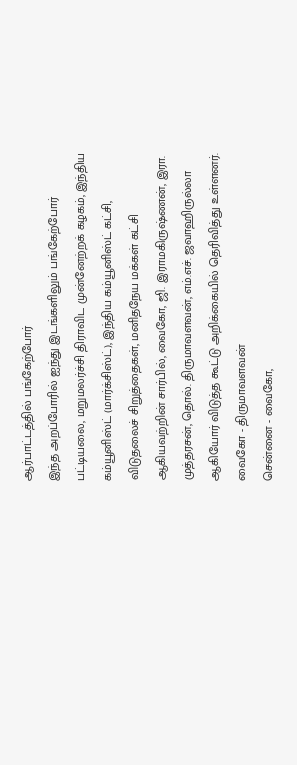ஆர்பாட்டத்தில் பங்கேற்போர்
இந்த அறப்போரில் ஐந்து இடங்களிலும் பங்கேற்போர் பட்டியலை, மறுமலர்ச்சி திராவிட முன்னேற்றக் கழகம், இந்திய கம்யூனிஸ்ட் (மார்க்சிஸ்ட்), இந்திய கம்யூனிஸ்ட் கட்சி, விடுதலைச் சிறுத்தைகள், மனிதநேய மக்கள் கட்சி ஆகியவற்றின் சார்பில், வைகோ, ஜி. இராமகிருஷ்ணன், இரா. முத்தரசன், தொல். திருமாவளவன், எம்.எச். ஜவாஹிருல்லா ஆகியோர் விடுத்த கூட்டு அறிக்கையில் தெரிவித்து உள்ளனர்.
வைகோ - திருமாவளவன்
சென்னை - வைகோ,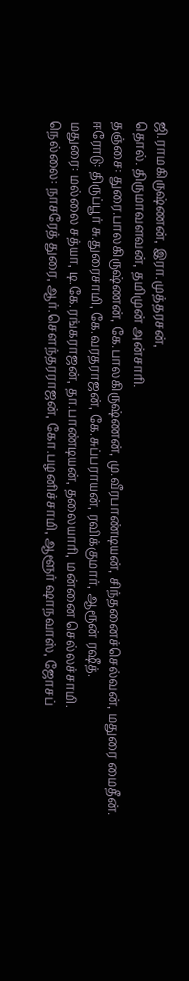ஜி.ராமகிருஷ்ணன், இரா.முத்தரசன்,
தொல். திருமாவளவன், தமிமுன் அன்சாரி.
தஞ்சை: துரை.பாலகிருஷ்ணன், கே.பாலகிருஷ்ணன், மு.வீரபாண்டியன், சிந்தனைச்செல்வன், மதுரை மைதீன்.
ஈரோடு: திருப்பூர் சு.துரைசாமி, கே.வரதராஜன், கே.சுப்பராயன், ரவிக்குமார், ஆரூன் ரஷீத்.
மதுரை: மல்லை சத்யா, டி.கே.ரங்கராஜன், தா.பாண்டியன், தலையாரி, மன்னை செல்லச்சாமி.
நெல்லை: நாசரேத் துரை, ஆர்.சௌந்தரராஜன், கோ.பழனிச்சாமி, ஆளூர் ஷாநவாஸ், ஜோசப்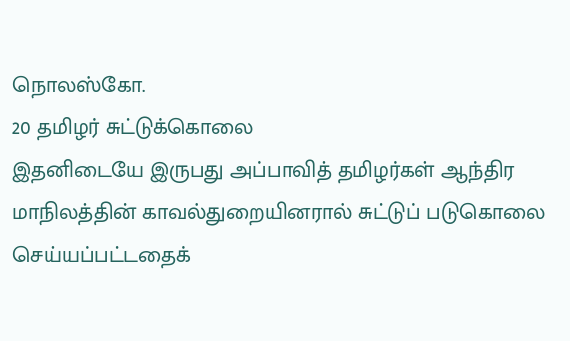நொலஸ்கோ.
20 தமிழர் சுட்டுக்கொலை
இதனிடையே இருபது அப்பாவித் தமிழர்கள் ஆந்திர மாநிலத்தின் காவல்துறையினரால் சுட்டுப் படுகொலை செய்யப்பட்டதைக்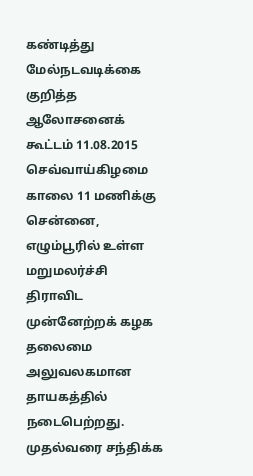கண்டித்து மேல்நடவடிக்கை குறித்த ஆலோசனைக் கூட்டம் 11.08.2015 செவ்வாய்கிழமை காலை 11 மணிக்கு சென்னை, எழும்பூரில் உள்ள மறுமலர்ச்சி திராவிட முன்னேற்றக் கழக தலைமை அலுவலகமான தாயகத்தில் நடைபெற்றது.
முதல்வரை சந்திக்க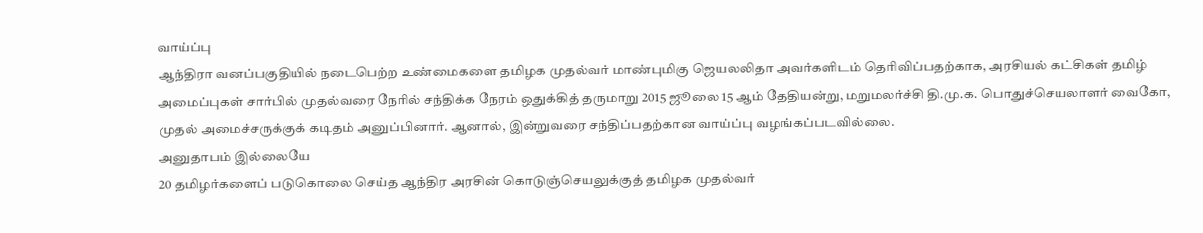வாய்ப்பு
ஆந்திரா வனப்பகுதியில் நடைபெற்ற உண்மைகளை தமிழக முதல்வர் மாண்புமிகு ஜெயலலிதா அவர்களிடம் தெரிவிப்பதற்காக, அரசியல் கட்சிகள் தமிழ் அமைப்புகள் சார்பில் முதல்வரை நேரில் சந்திக்க நேரம் ஒதுக்கித் தருமாறு 2015 ஜூலை 15 ஆம் தேதியன்று, மறுமலர்ச்சி தி.மு.க. பொதுச்செயலாளர் வைகோ, முதல் அமைச்சருக்குக் கடிதம் அனுப்பினார். ஆனால், இன்றுவரை சந்திப்பதற்கான வாய்ப்பு வழங்கப்படவில்லை.
அனுதாபம் இல்லையே
20 தமிழர்களைப் படுகொலை செய்த ஆந்திர அரசின் கொடுஞ்செயலுக்குத் தமிழக முதல்வர்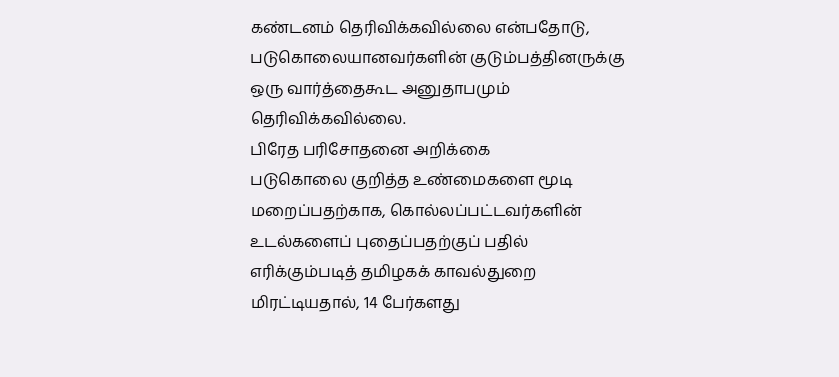கண்டனம் தெரிவிக்கவில்லை என்பதோடு, படுகொலையானவர்களின் குடும்பத்தினருக்கு ஒரு வார்த்தைகூட அனுதாபமும் தெரிவிக்கவில்லை.
பிரேத பரிசோதனை அறிக்கை
படுகொலை குறித்த உண்மைகளை மூடி மறைப்பதற்காக, கொல்லப்பட்டவர்களின் உடல்களைப் புதைப்பதற்குப் பதில் எரிக்கும்படித் தமிழகக் காவல்துறை மிரட்டியதால், 14 பேர்களது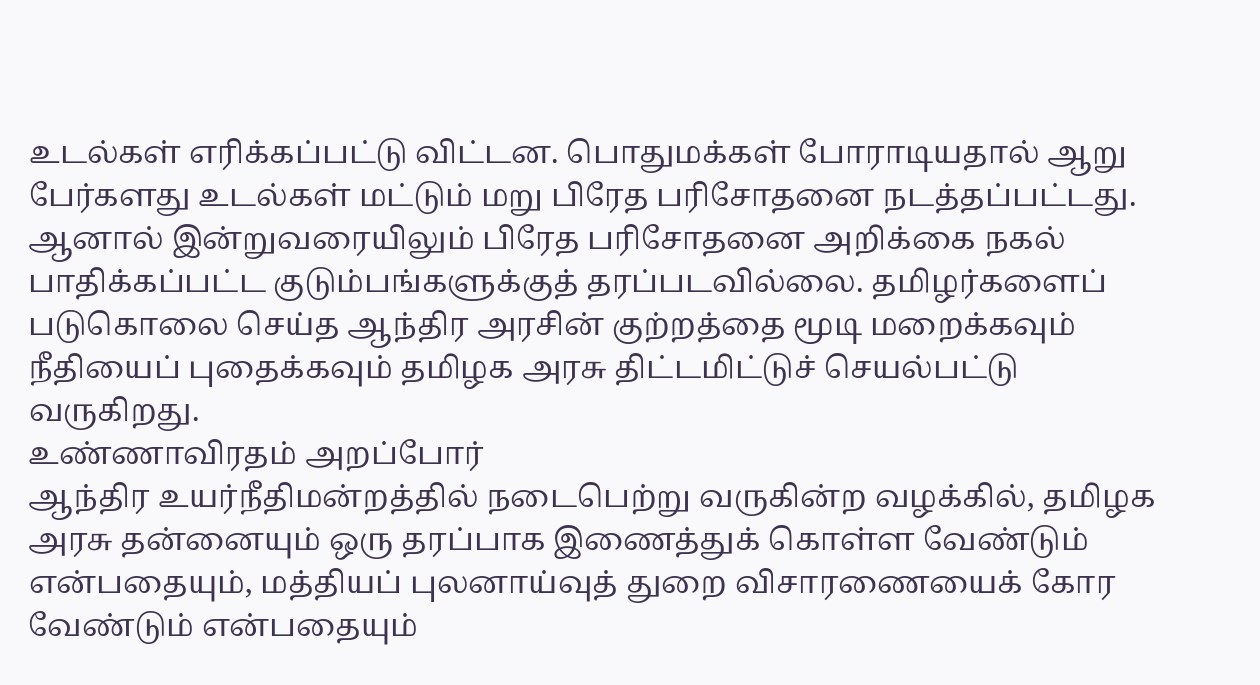உடல்கள் எரிக்கப்பட்டு விட்டன. பொதுமக்கள் போராடியதால் ஆறு பேர்களது உடல்கள் மட்டும் மறு பிரேத பரிசோதனை நடத்தப்பட்டது. ஆனால் இன்றுவரையிலும் பிரேத பரிசோதனை அறிக்கை நகல் பாதிக்கப்பட்ட குடும்பங்களுக்குத் தரப்படவில்லை. தமிழர்களைப் படுகொலை செய்த ஆந்திர அரசின் குற்றத்தை மூடி மறைக்கவும் நீதியைப் புதைக்கவும் தமிழக அரசு திட்டமிட்டுச் செயல்பட்டு வருகிறது.
உண்ணாவிரதம் அறப்போர்
ஆந்திர உயர்நீதிமன்றத்தில் நடைபெற்று வருகின்ற வழக்கில், தமிழக அரசு தன்னையும் ஒரு தரப்பாக இணைத்துக் கொள்ள வேண்டும் என்பதையும், மத்தியப் புலனாய்வுத் துறை விசாரணையைக் கோர வேண்டும் என்பதையும்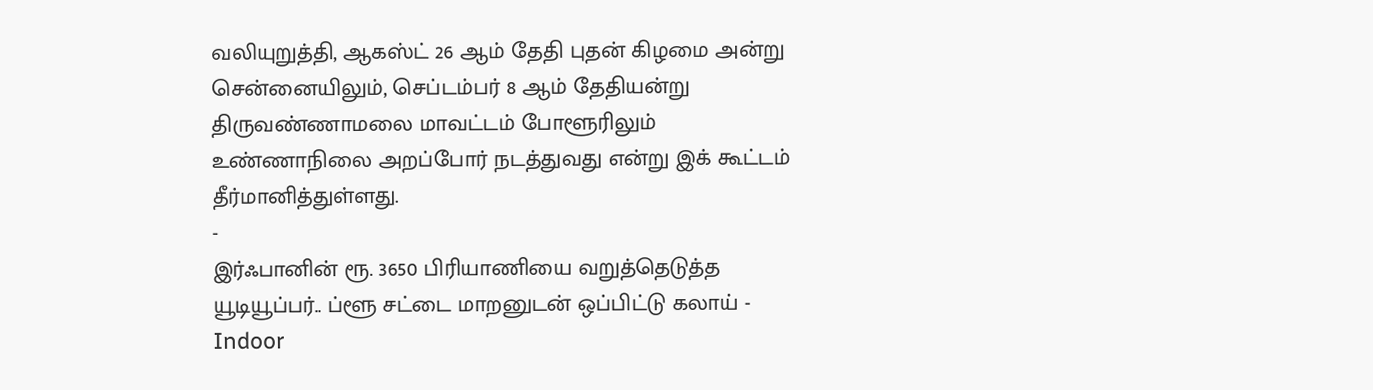வலியுறுத்தி, ஆகஸ்ட் 26 ஆம் தேதி புதன் கிழமை அன்று சென்னையிலும், செப்டம்பர் 8 ஆம் தேதியன்று திருவண்ணாமலை மாவட்டம் போளூரிலும் உண்ணாநிலை அறப்போர் நடத்துவது என்று இக் கூட்டம் தீர்மானித்துள்ளது.
-
இர்ஃபானின் ரூ. 3650 பிரியாணியை வறுத்தெடுத்த யூடியூப்பர்.. ப்ளூ சட்டை மாறனுடன் ஒப்பிட்டு கலாய் -
Indoor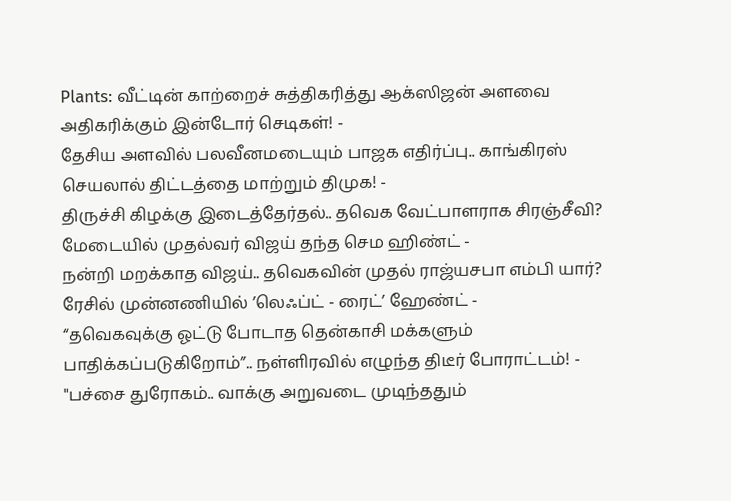Plants: வீட்டின் காற்றைச் சுத்திகரித்து ஆக்ஸிஜன் அளவை அதிகரிக்கும் இன்டோர் செடிகள்! -
தேசிய அளவில் பலவீனமடையும் பாஜக எதிர்ப்பு.. காங்கிரஸ் செயலால் திட்டத்தை மாற்றும் திமுக! -
திருச்சி கிழக்கு இடைத்தேர்தல்.. தவெக வேட்பாளராக சிரஞ்சீவி? மேடையில் முதல்வர் விஜய் தந்த செம ஹிண்ட் -
நன்றி மறக்காத விஜய்.. தவெகவின் முதல் ராஜ்யசபா எம்பி யார்? ரேசில் முன்னணியில் ’லெஃப்ட் - ரைட்’ ஹேண்ட் -
“தவெகவுக்கு ஓட்டு போடாத தென்காசி மக்களும் பாதிக்கப்படுகிறோம்”.. நள்ளிரவில் எழுந்த திடீர் போராட்டம்! -
"பச்சை துரோகம்.. வாக்கு அறுவடை முடிந்ததும்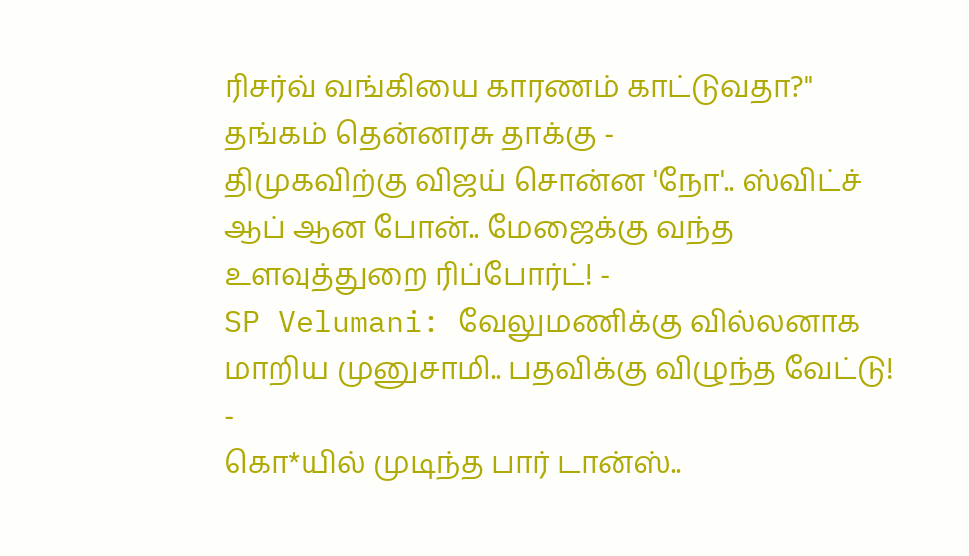ரிசர்வ் வங்கியை காரணம் காட்டுவதா?" தங்கம் தென்னரசு தாக்கு -
திமுகவிற்கு விஜய் சொன்ன 'நோ'.. ஸ்விட்ச் ஆப் ஆன போன்.. மேஜைக்கு வந்த உளவுத்துறை ரிப்போர்ட்! -
SP Velumani: வேலுமணிக்கு வில்லனாக மாறிய முனுசாமி.. பதவிக்கு விழுந்த வேட்டு! -
கொ*யில் முடிந்த பார் டான்ஸ்..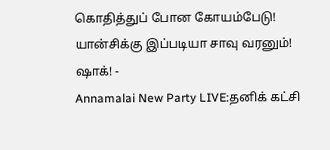கொதித்துப் போன கோயம்பேடு! யான்சிக்கு இப்படியா சாவு வரனும்! ஷாக்! -
Annamalai New Party LIVE:தனிக் கட்சி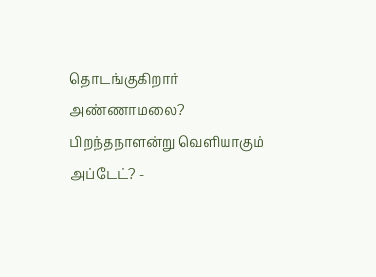தொடங்குகிறார் அண்ணாமலை? பிறந்தநாளன்று வெளியாகும் அப்டேட்? -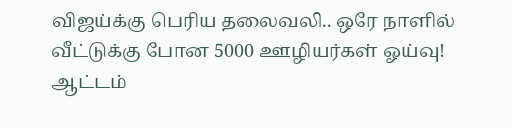விஜய்க்கு பெரிய தலைவலி.. ஒரே நாளில் வீட்டுக்கு போன 5000 ஊழியர்கள் ஓய்வு! ஆட்டம்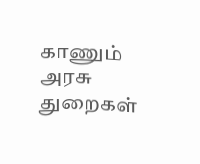காணும் அரசு துறைகள்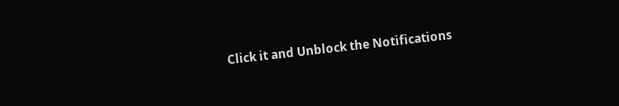Click it and Unblock the Notifications